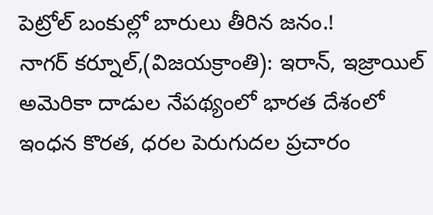పెట్రోల్ బంకుల్లో బారులు తీరిన జనం.!
నాగర్ కర్నూల్,(విజయక్రాంతి): ఇరాన్, ఇజ్రాయిల్ అమెరికా దాడుల నేపథ్యంలో భారత దేశంలో ఇంధన కొరత, ధరల పెరుగుదల ప్రచారం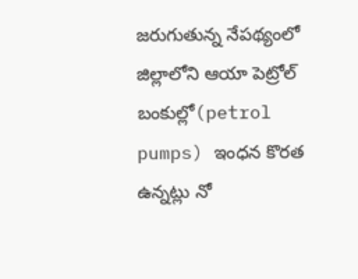జరుగుతున్న నేపథ్యంలో జిల్లాలోని ఆయా పెట్రోల్ బంకుల్లో(petrol pumps) ఇంధన కొరత ఉన్నట్లు నో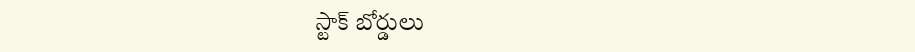స్టాక్ బోర్డులు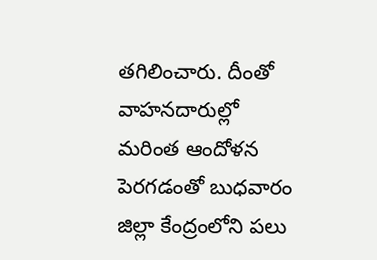తగిలించారు. దీంతో వాహనదారుల్లో మరింత ఆందోళన పెరగడంతో బుధవారం జిల్లా కేంద్రంలోని పలు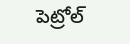పెట్రోల్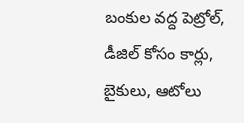బంకుల వద్ద పెట్రోల్, డీజిల్ కోసం కార్లు, బైకులు, ఆటోలు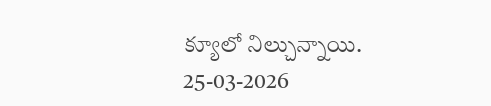క్యూలో నిల్చున్నాయి.
25-03-2026